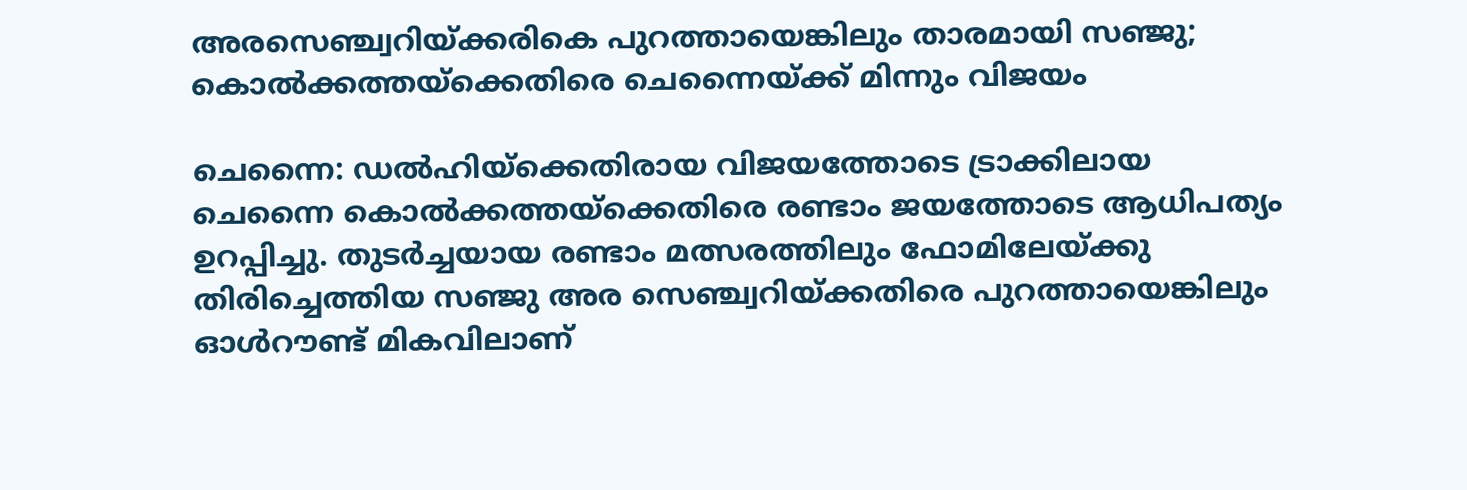അരസെഞ്ച്വറിയ്ക്കരികെ പുറത്തായെങ്കിലും താരമായി സഞ്ജു; കൊൽക്കത്തയ്‌ക്കെതിരെ ചെന്നൈയ്ക്ക് മിന്നും വിജയം

ചെന്നൈ: ഡൽഹിയ്‌ക്കെതിരായ വിജയത്തോടെ ട്രാക്കിലായ ചെന്നൈ കൊൽക്കത്തയ്‌ക്കെതിരെ രണ്ടാം ജയത്തോടെ ആധിപത്യം ഉറപ്പിച്ചു. തുടർച്ചയായ രണ്ടാം മത്സരത്തിലും ഫോമിലേയ്ക്കു തിരിച്ചെത്തിയ സഞ്ജു അര സെഞ്ച്വറിയ്ക്കതിരെ പുറത്തായെങ്കിലും ഓൾറൗണ്ട് മികവിലാണ്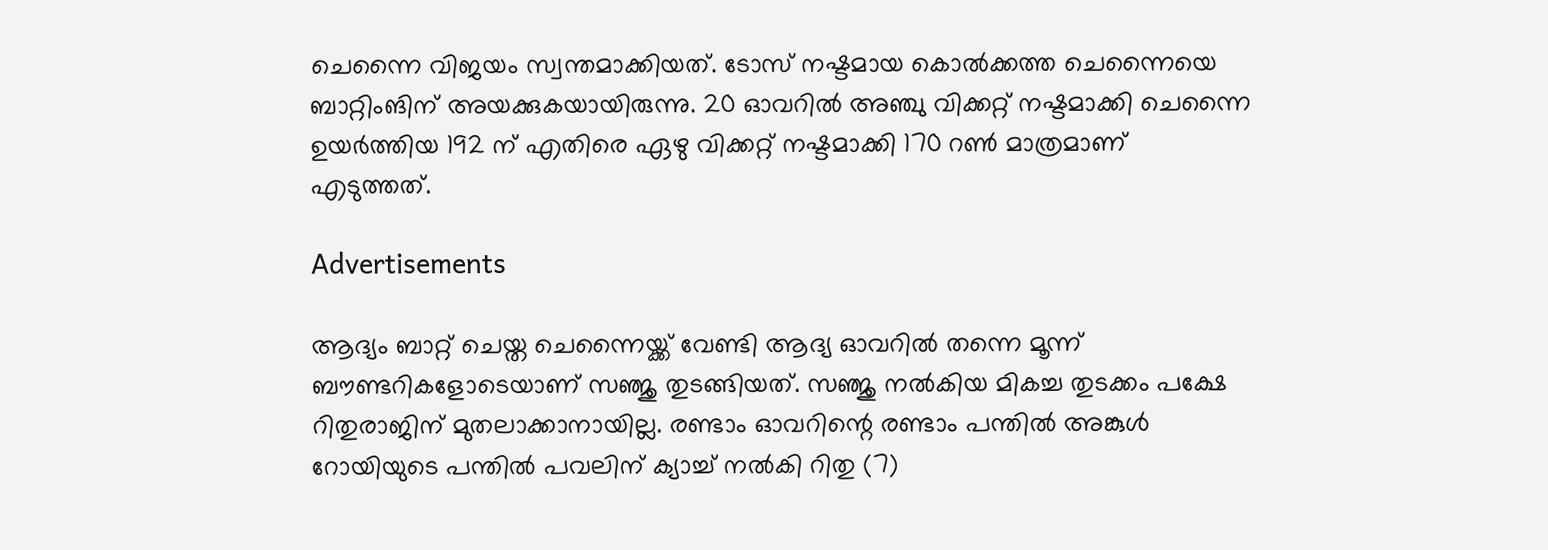ചെന്നൈ വിജയം സ്വന്തമാക്കിയത്. ടോസ് നഷ്ടമായ കൊൽക്കത്ത ചെന്നൈയെ ബാറ്റിംങിന് അയക്കുകയായിരുന്നു. 20 ഓവറിൽ അഞ്ചു വിക്കറ്റ് നഷ്ടമാക്കി ചെന്നൈ ഉയർത്തിയ 192 ന് എതിരെ ഏഴു വിക്കറ്റ് നഷ്ടമാക്കി 170 റൺ മാത്രമാണ് എടുത്തത്.

Advertisements

ആദ്യം ബാറ്റ് ചെയ്ത ചെന്നൈയ്ക്ക് വേണ്ടി ആദ്യ ഓവറിൽ തന്നെ മൂന്ന് ബൗണ്ടറികളോടെയാണ് സഞ്ജു തുടങ്ങിയത്. സഞ്ജു നൽകിയ മികച്ച തുടക്കം പക്ഷേ റിതുരാജിന് മുതലാക്കാനായില്ല. രണ്ടാം ഓവറിന്റെ രണ്ടാം പന്തിൽ അങ്കുൾ റോയിയുടെ പന്തിൽ പവലിന് ക്യാച്ച് നൽകി റിതു (7)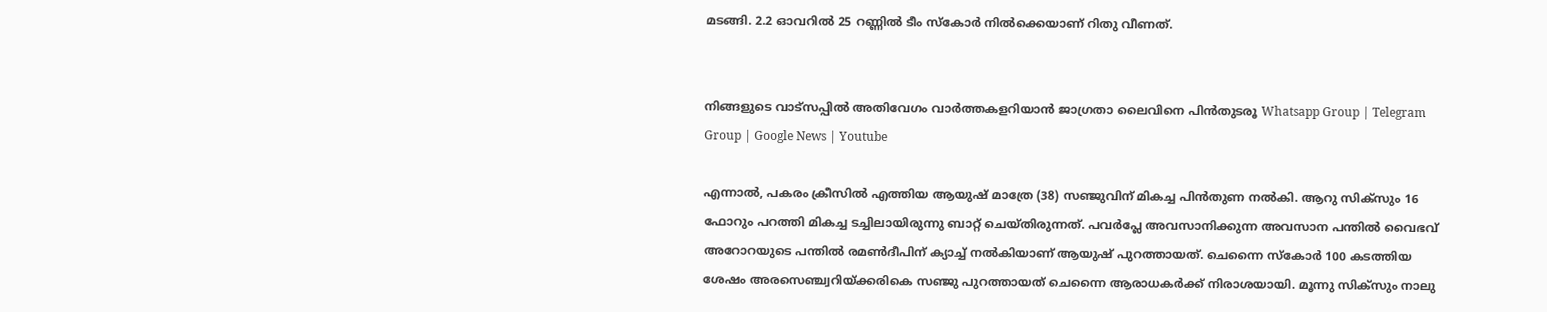മടങ്ങി. 2.2 ഓവറിൽ 25 റണ്ണിൽ ടീം സ്‌കോർ നിൽക്കെയാണ് റിതു വീണത്.


നിങ്ങളുടെ വാട്സപ്പിൽ അതിവേഗം വാർത്തകളറിയാൻ ജാഗ്രതാ ലൈവിനെ പിൻതുടരൂ Whatsapp Group | Telegram Group | Google News | Youtube

എന്നാൽ, പകരം ക്രീസിൽ എത്തിയ ആയുഷ് മാത്രേ (38) സഞ്ജുവിന് മികച്ച പിൻതുണ നൽകി. ആറു സിക്‌സും 16 ഫോറും പറത്തി മികച്ച ടച്ചിലായിരുന്നു ബാറ്റ് ചെയ്തിരുന്നത്. പവർപ്ലേ അവസാനിക്കുന്ന അവസാന പന്തിൽ വൈഭവ് അറോറയുടെ പന്തിൽ രമൺദീപിന് ക്യാച്ച് നൽകിയാണ് ആയുഷ് പുറത്തായത്. ചെന്നൈ സ്‌കോർ 100 കടത്തിയ ശേഷം അരസെഞ്ച്വറിയ്ക്കരികെ സഞ്ജു പുറത്തായത് ചെന്നൈ ആരാധകർക്ക് നിരാശയായി. മൂന്നു സിക്‌സും നാലു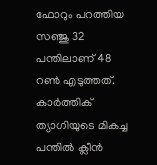ഫോറും പറത്തിയ സഞ്ജു 32 പന്തിലാണ് 48 റൺ എടുത്തത്. കാർത്തിക് ത്യാഗിയുടെ മികച്ച പന്തിൽ ക്ലീൻ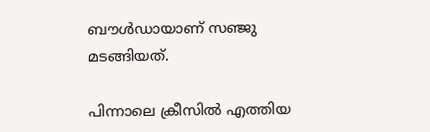ബൗൾഡായാണ് സഞ്ജു മടങ്ങിയത്.

പിന്നാലെ ക്രീസിൽ എത്തിയ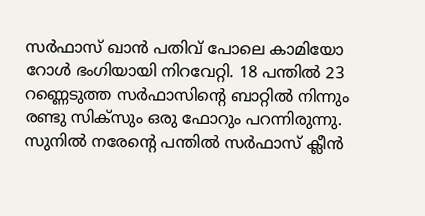സർഫാസ് ഖാൻ പതിവ് പോലെ കാമിയോ റോൾ ഭംഗിയായി നിറവേറ്റി. 18 പന്തിൽ 23 റണ്ണെടുത്ത സർഫാസിന്റെ ബാറ്റിൽ നിന്നും രണ്ടു സിക്‌സും ഒരു ഫോറും പറന്നിരുന്നു. സുനിൽ നരേന്റെ പന്തിൽ സർഫാസ് ക്ലീൻ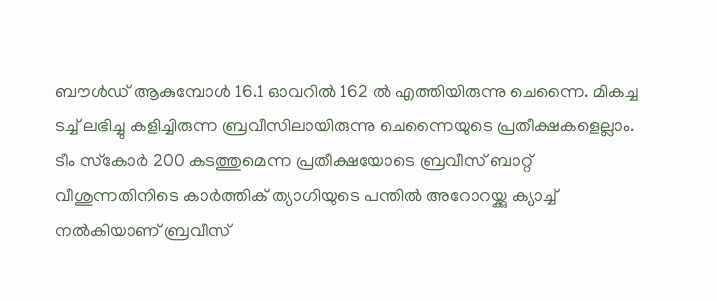ബൗൾഡ് ആകുമ്പോൾ 16.1 ഓവറിൽ 162 ൽ എത്തിയിരുന്നു ചെന്നൈ. മികച്ച ടച്ച് ലഭിച്ചു കളിച്ചിരുന്ന ബ്രവീസിലായിരുന്നു ചെന്നൈയുടെ പ്രതീക്ഷകളെല്ലാം. ടീം സ്‌കോർ 200 കടത്തുമെന്ന പ്രതീക്ഷയോടെ ബ്രവീസ് ബാറ്റ് വീശുന്നതിനിടെ കാർത്തിക് ത്യാഗിയുടെ പന്തിൽ അറോറയ്ക്കു ക്യാച്ച് നൽകിയാണ് ബ്രവീസ്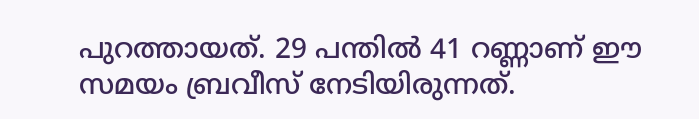പുറത്തായത്. 29 പന്തിൽ 41 റണ്ണാണ് ഈ സമയം ബ്രവീസ് നേടിയിരുന്നത്.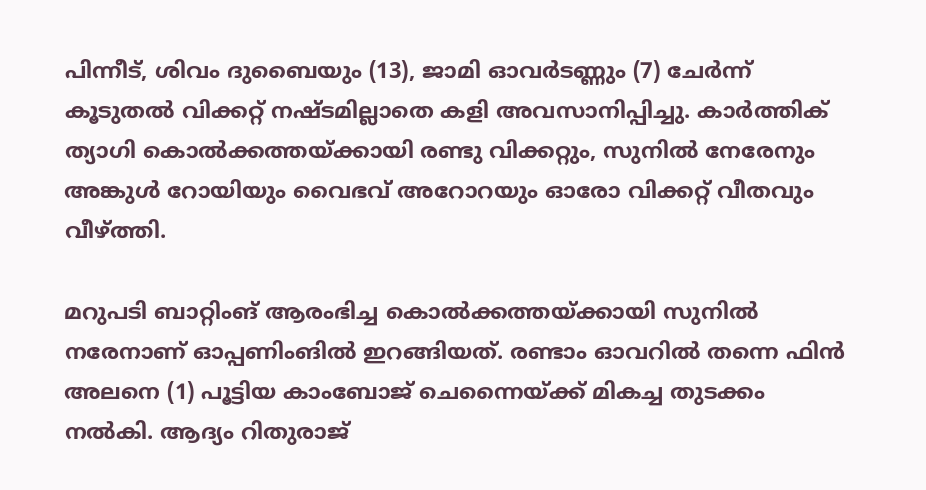പിന്നീട്, ശിവം ദുബൈയും (13), ജാമി ഓവർടണ്ണും (7) ചേർന്ന് കൂടുതൽ വിക്കറ്റ് നഷ്ടമില്ലാതെ കളി അവസാനിപ്പിച്ചു. കാർത്തിക് ത്യാഗി കൊൽക്കത്തയ്ക്കായി രണ്ടു വിക്കറ്റും, സുനിൽ നേരേനും അങ്കുൾ റോയിയും വൈഭവ് അറോറയും ഓരോ വിക്കറ്റ് വീതവും വീഴ്ത്തി.

മറുപടി ബാറ്റിംങ് ആരംഭിച്ച കൊൽക്കത്തയ്ക്കായി സുനിൽ നരേനാണ് ഓപ്പണിംങിൽ ഇറങ്ങിയത്. രണ്ടാം ഓവറിൽ തന്നെ ഫിൻ അലനെ (1) പൂട്ടിയ കാംബോജ് ചെന്നൈയ്ക്ക് മികച്ച തുടക്കം നൽകി. ആദ്യം റിതുരാജ്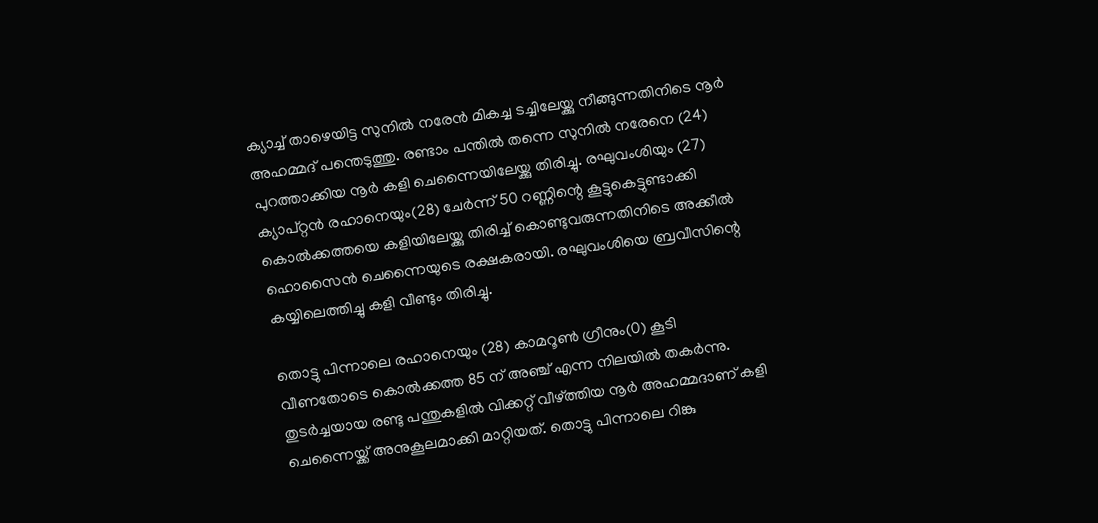ക്യാച്ച് താഴെയിട്ട സുനിൽ നരേൻ മികച്ച ടച്ചിലേയ്ക്കു നീങ്ങുന്നതിനിടെ നൂർ അഹമ്മദ് പന്തെടുത്തു. രണ്ടാം പന്തിൽ തന്നെ സുനിൽ നരേനെ (24) പുറത്താക്കിയ നൂർ കളി ചെന്നൈയിലേയ്ക്കു തിരിച്ചു. രഘുവംശിയും (27) ക്യാപ്റ്റൻ രഹാനെയും(28) ചേർന്ന് 50 റണ്ണിന്റെ കൂട്ടുകെട്ടുണ്ടാക്കി കൊൽക്കത്തയെ കളിയിലേയ്ക്കു തിരിച്ച് കൊണ്ടുവരുന്നതിനിടെ അക്കീൽ ഹൊസൈൻ ചെന്നൈയുടെ രക്ഷകരായി. രഘുവംശിയെ ബ്രവീസിന്റെ കയ്യിലെത്തിച്ചു കളി വീണ്ടും തിരിച്ചു.

തൊട്ടു പിന്നാലെ രഹാനെയും (28) കാമറൂൺ ഗ്രീനും(0) കൂടി വീണതോടെ കൊൽക്കത്ത 85 ന് അഞ്ച് എന്ന നിലയിൽ തകർന്നു. തുടർച്ചയായ രണ്ടു പന്തുകളിൽ വിക്കറ്റ് വീഴ്ത്തിയ നൂർ അഹമ്മദാണ് കളി ചെന്നൈയ്ക്ക് അനുകൂലമാക്കി മാറ്റിയത്. തൊട്ടു പിന്നാലെ റിങ്കു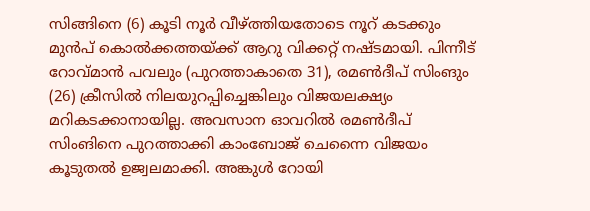സിങ്ങിനെ (6) കൂടി നൂർ വീഴ്ത്തിയതോടെ നൂറ് കടക്കും മുൻപ് കൊൽക്കത്തയ്ക്ക് ആറു വിക്കറ്റ് നഷ്ടമായി. പിന്നീട് റോവ്മാൻ പവലും (പുറത്താകാതെ 31), രമൺദീപ് സിംങും (26) ക്രീസിൽ നിലയുറപ്പിച്ചെങ്കിലും വിജയലക്ഷ്യം മറികടക്കാനായില്ല. അവസാന ഓവറിൽ രമൺദീപ് സിംങിനെ പുറത്താക്കി കാംബോജ് ചെന്നൈ വിജയം കൂടുതൽ ഉജ്വലമാക്കി. അങ്കുൾ റോയി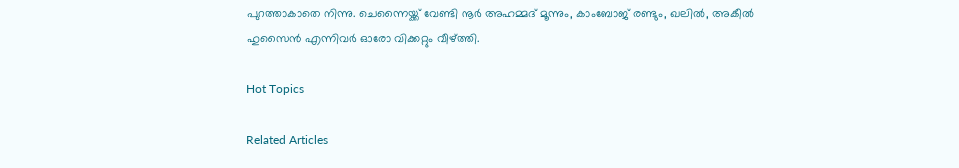പുറത്താകാതെ നിന്നു. ചെന്നൈയ്ക്ക് വേണ്ടി നൂർ അഹമ്മദ് മൂന്നും, കാംബോജ് രണ്ടും, ഖലിൽ, അകീൽ ഹുസൈൻ എന്നിവർ ഓരോ വിക്കറ്റും വീഴ്ത്തി.

Hot Topics

Related Articles